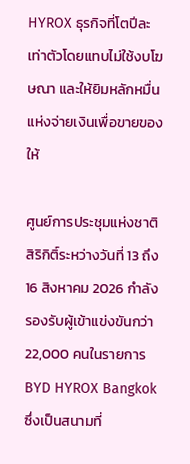HYROX ธุรกิจที่โตปีละเท่าตัวโดยแทบไม่ใช้งบโฆษณา และให้ยิมหลักหมื่นแห่งจ่ายเงินเพื่อขายของให้

ศูนย์การประชุมแห่งชาติสิริกิติ์ระหว่างวันที่ 13 ถึง 16 สิงหาคม 2026 กำลังรองรับผู้เข้าแข่งขันกว่า 22,000 คนในรายการ BYD HYROX Bangkok ซึ่งเป็นสนามที่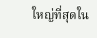ใหญ่ที่สุดใน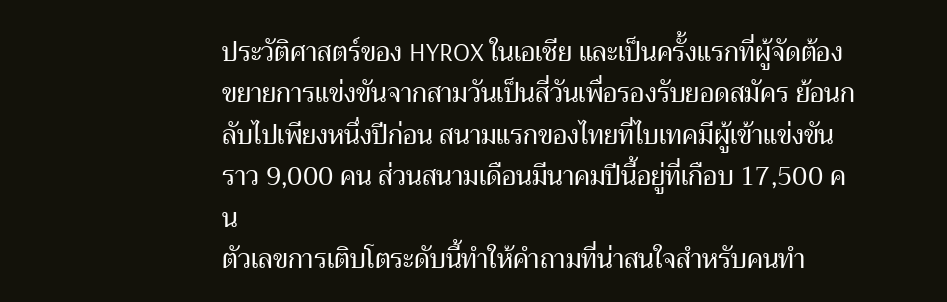ประวัติศาสตร์ของ HYROX ในเอเชีย และเป็นครั้งแรกที่ผู้จัดต้องขยายการแข่งขันจากสามวันเป็นสี่วันเพื่อรองรับยอดสมัคร ย้อนกลับไปเพียงหนึ่งปีก่อน สนามแรกของไทยที่ไบเทคมีผู้เข้าแข่งขันราว 9,000 คน ส่วนสนามเดือนมีนาคมปีนี้อยู่ที่เกือบ 17,500 คน
ตัวเลขการเติบโตระดับนี้ทำให้คำถามที่น่าสนใจสำหรับคนทำ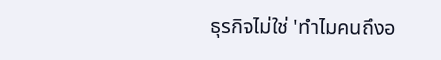ธุรกิจไม่ใช่ 'ทำไมคนถึงอ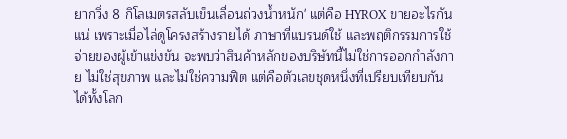ยากวิ่ง 8 กิโลเมตรสลับเข็นเลื่อนถ่วงน้ำหนัก' แต่คือ HYROX ขายอะไรกันแน่ เพราะเมื่อไล่ดูโครงสร้างรายได้ ภาษาที่แบรนด์ใช้ และพฤติกรรมการใช้จ่ายของผู้เข้าแข่งขัน จะพบว่าสินค้าหลักของบริษัทนี้ไม่ใช่การออกกำลังกาย ไม่ใช่สุขภาพ และไม่ใช่ความฟิต แต่คือตัวเลขชุดหนึ่งที่เปรียบเทียบกันได้ทั้งโลก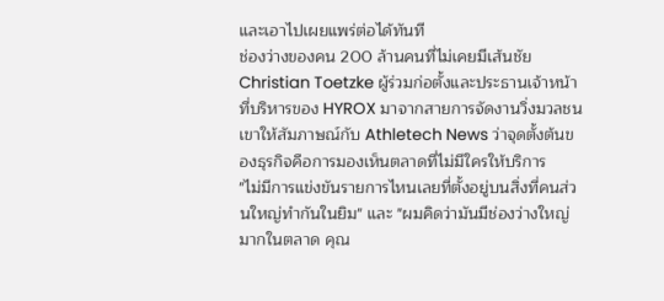และเอาไปเผยแพร่ต่อได้ทันที
ช่องว่างของคน 200 ล้านคนที่ไม่เคยมีเส้นชัย
Christian Toetzke ผู้ร่วมก่อตั้งและประธานเจ้าหน้าที่บริหารของ HYROX มาจากสายการจัดงานวิ่งมวลชน เขาให้สัมภาษณ์กับ Athletech News ว่าจุดตั้งต้นของธุรกิจคือการมองเห็นตลาดที่ไม่มีใครให้บริการ
"ไม่มีการแข่งขันรายการไหนเลยที่ตั้งอยู่บนสิ่งที่คนส่วนใหญ่ทำกันในยิม" และ "ผมคิดว่ามันมีช่องว่างใหญ่มากในตลาด คุณ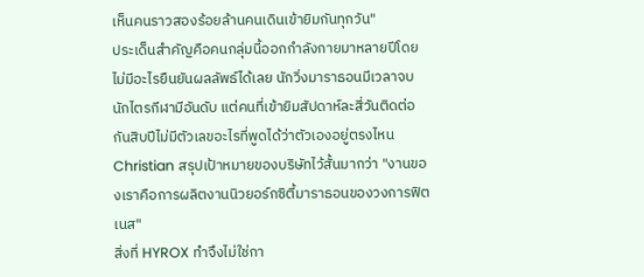เห็นคนราวสองร้อยล้านคนเดินเข้ายิมกันทุกวัน"
ประเด็นสำคัญคือคนกลุ่มนี้ออกกำลังกายมาหลายปีโดยไม่มีอะไรยืนยันผลลัพธ์ได้เลย นักวิ่งมาราธอนมีเวลาจบ นักไตรกีฬามีอันดับ แต่คนที่เข้ายิมสัปดาห์ละสี่วันติดต่อกันสิบปีไม่มีตัวเลขอะไรที่พูดได้ว่าตัวเองอยู่ตรงไหน Christian สรุปเป้าหมายของบริษัทไว้สั้นมากว่า "งานของเราคือการผลิตงานนิวยอร์กซิตี้มาราธอนของวงการฟิตเนส"
สิ่งที่ HYROX ทำจึงไม่ใช่กา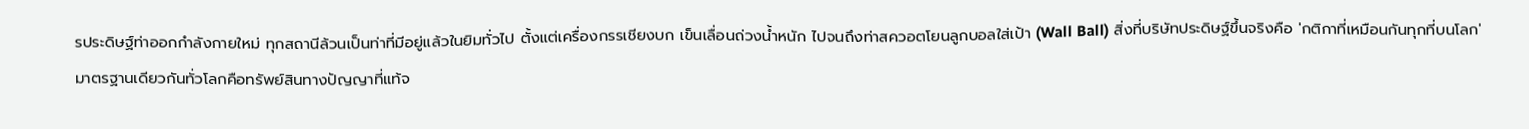รประดิษฐ์ท่าออกกำลังกายใหม่ ทุกสถานีล้วนเป็นท่าที่มีอยู่แล้วในยิมทั่วไป ตั้งแต่เครื่องกรรเชียงบก เข็นเลื่อนถ่วงน้ำหนัก ไปจนถึงท่าสควอตโยนลูกบอลใส่เป้า (Wall Ball) สิ่งที่บริษัทประดิษฐ์ขึ้นจริงคือ 'กติกาที่เหมือนกันทุกที่บนโลก'
มาตรฐานเดียวกันทั่วโลกคือทรัพย์สินทางปัญญาที่แท้จ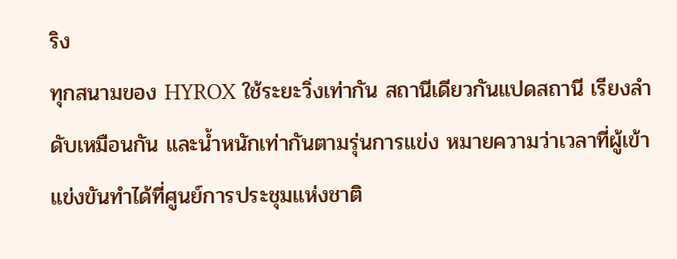ริง
ทุกสนามของ HYROX ใช้ระยะวิ่งเท่ากัน สถานีเดียวกันแปดสถานี เรียงลำดับเหมือนกัน และน้ำหนักเท่ากันตามรุ่นการแข่ง หมายความว่าเวลาที่ผู้เข้าแข่งขันทำได้ที่ศูนย์การประชุมแห่งชาติ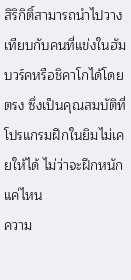สิริกิติ์สามารถนำไปวางเทียบกับคนที่แข่งในฮัมบวร์คหรือชิคาโกได้โดยตรง ซึ่งเป็นคุณสมบัติที่โปรแกรมฝึกในยิมไม่เคยให้ได้ ไม่ว่าจะฝึกหนักแค่ไหน
ความ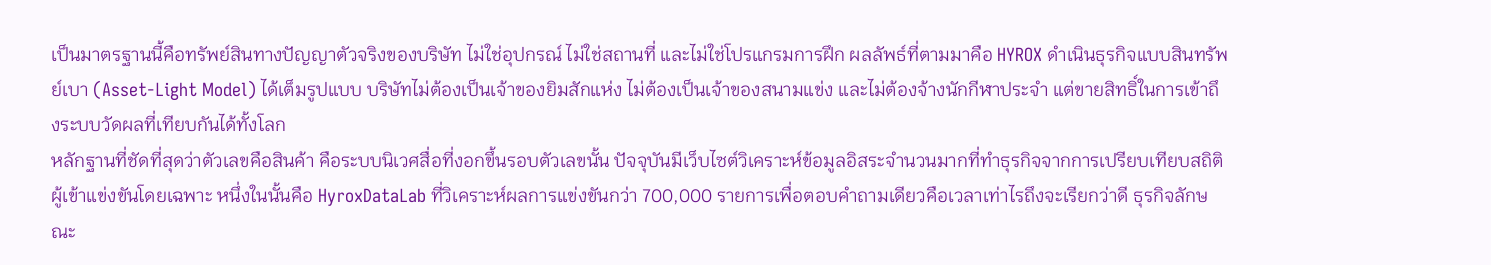เป็นมาตรฐานนี้คือทรัพย์สินทางปัญญาตัวจริงของบริษัท ไม่ใช่อุปกรณ์ ไม่ใช่สถานที่ และไม่ใช่โปรแกรมการฝึก ผลลัพธ์ที่ตามมาคือ HYROX ดำเนินธุรกิจแบบสินทรัพย์เบา (Asset-Light Model) ได้เต็มรูปแบบ บริษัทไม่ต้องเป็นเจ้าของยิมสักแห่ง ไม่ต้องเป็นเจ้าของสนามแข่ง และไม่ต้องจ้างนักกีฬาประจำ แต่ขายสิทธิ์ในการเข้าถึงระบบวัดผลที่เทียบกันได้ทั้งโลก
หลักฐานที่ชัดที่สุดว่าตัวเลขคือสินค้า คือระบบนิเวศสื่อที่งอกขึ้นรอบตัวเลขนั้น ปัจจุบันมีเว็บไซต์วิเคราะห์ข้อมูลอิสระจำนวนมากที่ทำธุรกิจจากการเปรียบเทียบสถิติผู้เข้าแข่งขันโดยเฉพาะ หนึ่งในนั้นคือ HyroxDataLab ที่วิเคราะห์ผลการแข่งขันกว่า 700,000 รายการเพื่อตอบคำถามเดียวคือเวลาเท่าไรถึงจะเรียกว่าดี ธุรกิจลักษณะ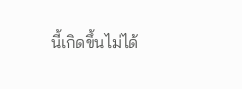นี้เกิดขึ้นไม่ได้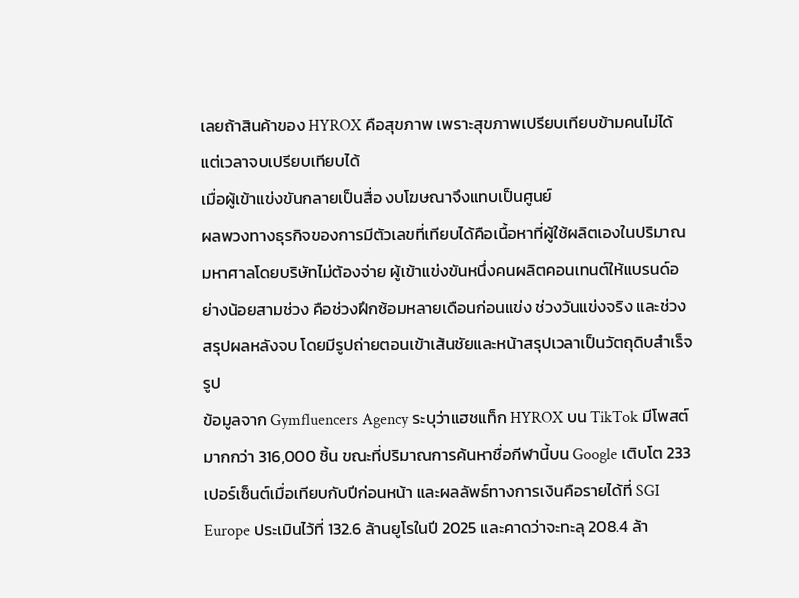เลยถ้าสินค้าของ HYROX คือสุขภาพ เพราะสุขภาพเปรียบเทียบข้ามคนไม่ได้ แต่เวลาจบเปรียบเทียบได้
เมื่อผู้เข้าแข่งขันกลายเป็นสื่อ งบโฆษณาจึงแทบเป็นศูนย์
ผลพวงทางธุรกิจของการมีตัวเลขที่เทียบได้คือเนื้อหาที่ผู้ใช้ผลิตเองในปริมาณมหาศาลโดยบริษัทไม่ต้องจ่าย ผู้เข้าแข่งขันหนึ่งคนผลิตคอนเทนต์ให้แบรนด์อย่างน้อยสามช่วง คือช่วงฝึกซ้อมหลายเดือนก่อนแข่ง ช่วงวันแข่งจริง และช่วงสรุปผลหลังจบ โดยมีรูปถ่ายตอนเข้าเส้นชัยและหน้าสรุปเวลาเป็นวัตถุดิบสำเร็จรูป
ข้อมูลจาก Gymfluencers Agency ระบุว่าแฮชแท็ก HYROX บน TikTok มีโพสต์มากกว่า 316,000 ชิ้น ขณะที่ปริมาณการค้นหาชื่อกีฬานี้บน Google เติบโต 233 เปอร์เซ็นต์เมื่อเทียบกับปีก่อนหน้า และผลลัพธ์ทางการเงินคือรายได้ที่ SGI Europe ประเมินไว้ที่ 132.6 ล้านยูโรในปี 2025 และคาดว่าจะทะลุ 208.4 ล้า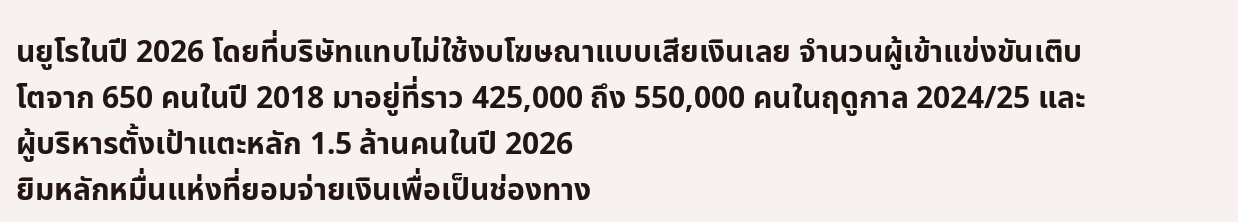นยูโรในปี 2026 โดยที่บริษัทแทบไม่ใช้งบโฆษณาแบบเสียเงินเลย จำนวนผู้เข้าแข่งขันเติบโตจาก 650 คนในปี 2018 มาอยู่ที่ราว 425,000 ถึง 550,000 คนในฤดูกาล 2024/25 และผู้บริหารตั้งเป้าแตะหลัก 1.5 ล้านคนในปี 2026
ยิมหลักหมื่นแห่งที่ยอมจ่ายเงินเพื่อเป็นช่องทาง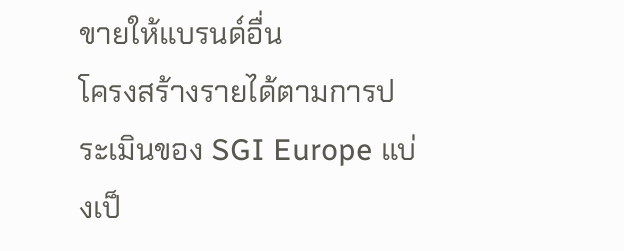ขายให้แบรนด์อื่น
โครงสร้างรายได้ตามการประเมินของ SGI Europe แบ่งเป็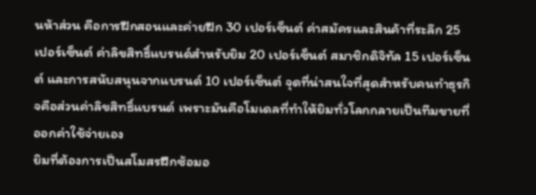นห้าส่วน คือการฝึกสอนและค่ายฝึก 30 เปอร์เซ็นต์ ค่าสมัครและสินค้าที่ระลึก 25 เปอร์เซ็นต์ ค่าลิขสิทธิ์แบรนด์สำหรับยิม 20 เปอร์เซ็นต์ สมาชิกดิจิทัล 15 เปอร์เซ็นต์ และการสนับสนุนจากแบรนด์ 10 เปอร์เซ็นต์ จุดที่น่าสนใจที่สุดสำหรับคนทำธุรกิจคือส่วนค่าลิขสิทธิ์แบรนด์ เพราะมันคือโมเดลที่ทำให้ยิมทั่วโลกกลายเป็นทีมขายที่ออกค่าใช้จ่ายเอง
ยิมที่ต้องการเป็นสโมสรฝึกซ้อมอ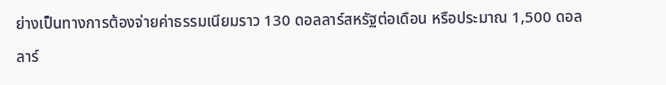ย่างเป็นทางการต้องจ่ายค่าธรรมเนียมราว 130 ดอลลาร์สหรัฐต่อเดือน หรือประมาณ 1,500 ดอลลาร์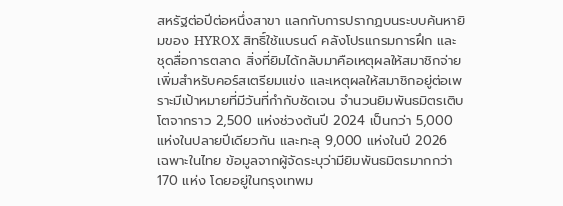สหรัฐต่อปีต่อหนึ่งสาขา แลกกับการปรากฏบนระบบค้นหายิมของ HYROX สิทธิ์ใช้แบรนด์ คลังโปรแกรมการฝึก และชุดสื่อการตลาด สิ่งที่ยิมได้กลับมาคือเหตุผลให้สมาชิกจ่ายเพิ่มสำหรับคอร์สเตรียมแข่ง และเหตุผลให้สมาชิกอยู่ต่อเพราะมีเป้าหมายที่มีวันที่กำกับชัดเจน จำนวนยิมพันธมิตรเติบโตจากราว 2,500 แห่งช่วงต้นปี 2024 เป็นกว่า 5,000 แห่งในปลายปีเดียวกัน และทะลุ 9,000 แห่งในปี 2026
เฉพาะในไทย ข้อมูลจากผู้จัดระบุว่ามียิมพันธมิตรมากกว่า 170 แห่ง โดยอยู่ในกรุงเทพม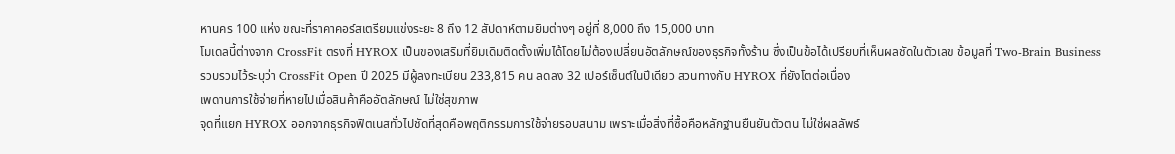หานคร 100 แห่ง ขณะที่ราคาคอร์สเตรียมแข่งระยะ 8 ถึง 12 สัปดาห์ตามยิมต่างๆ อยู่ที่ 8,000 ถึง 15,000 บาท
โมเดลนี้ต่างจาก CrossFit ตรงที่ HYROX เป็นของเสริมที่ยิมเดิมติดตั้งเพิ่มได้โดยไม่ต้องเปลี่ยนอัตลักษณ์ของธุรกิจทั้งร้าน ซึ่งเป็นข้อได้เปรียบที่เห็นผลชัดในตัวเลข ข้อมูลที่ Two-Brain Business รวบรวมไว้ระบุว่า CrossFit Open ปี 2025 มีผู้ลงทะเบียน 233,815 คน ลดลง 32 เปอร์เซ็นต์ในปีเดียว สวนทางกับ HYROX ที่ยังโตต่อเนื่อง
เพดานการใช้จ่ายที่หายไปเมื่อสินค้าคืออัตลักษณ์ ไม่ใช่สุขภาพ
จุดที่แยก HYROX ออกจากธุรกิจฟิตเนสทั่วไปชัดที่สุดคือพฤติกรรมการใช้จ่ายรอบสนาม เพราะเมื่อสิ่งที่ซื้อคือหลักฐานยืนยันตัวตน ไม่ใช่ผลลัพธ์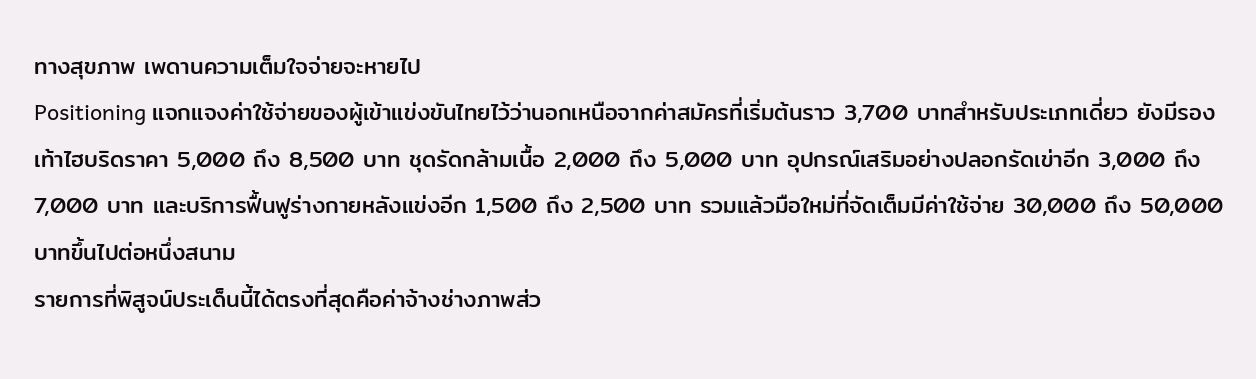ทางสุขภาพ เพดานความเต็มใจจ่ายจะหายไป
Positioning แจกแจงค่าใช้จ่ายของผู้เข้าแข่งขันไทยไว้ว่านอกเหนือจากค่าสมัครที่เริ่มต้นราว 3,700 บาทสำหรับประเภทเดี่ยว ยังมีรองเท้าไฮบริดราคา 5,000 ถึง 8,500 บาท ชุดรัดกล้ามเนื้อ 2,000 ถึง 5,000 บาท อุปกรณ์เสริมอย่างปลอกรัดเข่าอีก 3,000 ถึง 7,000 บาท และบริการฟื้นฟูร่างกายหลังแข่งอีก 1,500 ถึง 2,500 บาท รวมแล้วมือใหม่ที่จัดเต็มมีค่าใช้จ่าย 30,000 ถึง 50,000 บาทขึ้นไปต่อหนึ่งสนาม
รายการที่พิสูจน์ประเด็นนี้ได้ตรงที่สุดคือค่าจ้างช่างภาพส่ว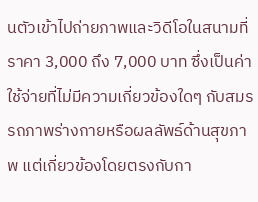นตัวเข้าไปถ่ายภาพและวิดีโอในสนามที่ราคา 3,000 ถึง 7,000 บาท ซึ่งเป็นค่าใช้จ่ายที่ไม่มีความเกี่ยวข้องใดๆ กับสมรรถภาพร่างกายหรือผลลัพธ์ด้านสุขภาพ แต่เกี่ยวข้องโดยตรงกับกา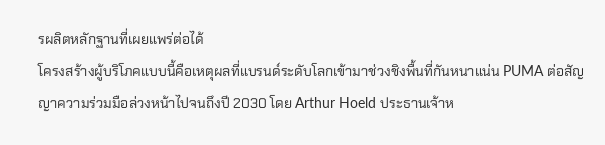รผลิตหลักฐานที่เผยแพร่ต่อได้
โครงสร้างผู้บริโภคแบบนี้คือเหตุผลที่แบรนด์ระดับโลกเข้ามาช่วงชิงพื้นที่กันหนาแน่น PUMA ต่อสัญญาความร่วมมือล่วงหน้าไปจนถึงปี 2030 โดย Arthur Hoeld ประธานเจ้าห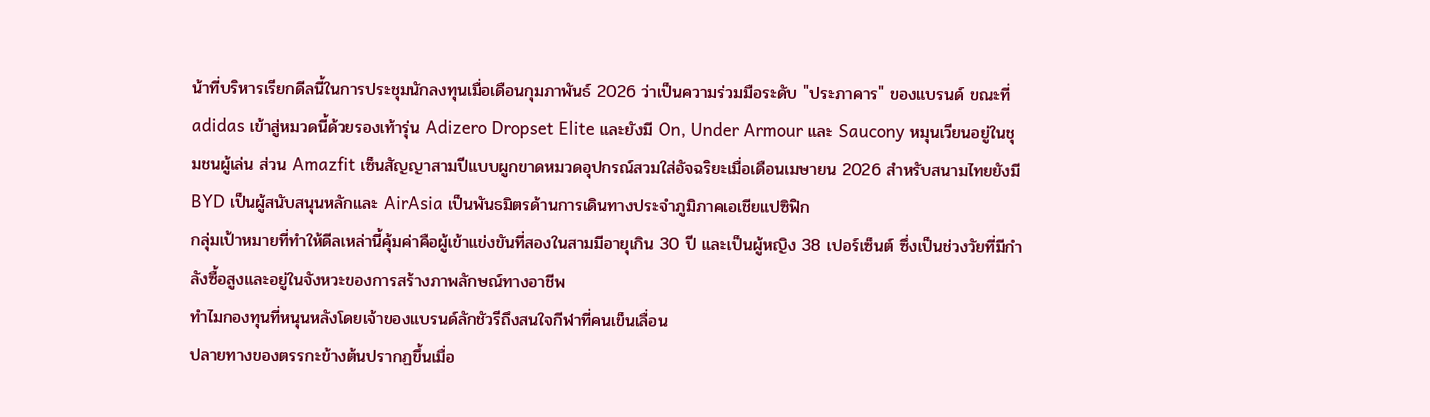น้าที่บริหารเรียกดีลนี้ในการประชุมนักลงทุนเมื่อเดือนกุมภาพันธ์ 2026 ว่าเป็นความร่วมมือระดับ "ประภาคาร" ของแบรนด์ ขณะที่ adidas เข้าสู่หมวดนี้ด้วยรองเท้ารุ่น Adizero Dropset Elite และยังมี On, Under Armour และ Saucony หมุนเวียนอยู่ในชุมชนผู้เล่น ส่วน Amazfit เซ็นสัญญาสามปีแบบผูกขาดหมวดอุปกรณ์สวมใส่อัจฉริยะเมื่อเดือนเมษายน 2026 สำหรับสนามไทยยังมี BYD เป็นผู้สนับสนุนหลักและ AirAsia เป็นพันธมิตรด้านการเดินทางประจำภูมิภาคเอเชียแปซิฟิก
กลุ่มเป้าหมายที่ทำให้ดีลเหล่านี้คุ้มค่าคือผู้เข้าแข่งขันที่สองในสามมีอายุเกิน 30 ปี และเป็นผู้หญิง 38 เปอร์เซ็นต์ ซึ่งเป็นช่วงวัยที่มีกำลังซื้อสูงและอยู่ในจังหวะของการสร้างภาพลักษณ์ทางอาชีพ
ทำไมกองทุนที่หนุนหลังโดยเจ้าของแบรนด์ลักชัวรีถึงสนใจกีฬาที่คนเข็นเลื่อน
ปลายทางของตรรกะข้างต้นปรากฏขึ้นเมื่อ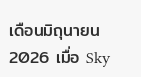เดือนมิถุนายน 2026 เมื่อ Sky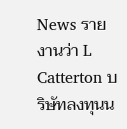News รายงานว่า L Catterton บริษัทลงทุนน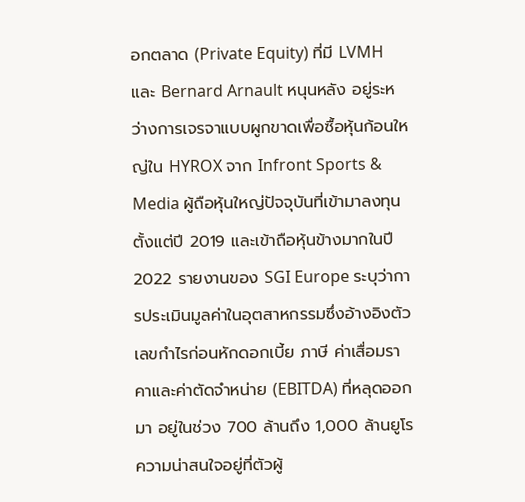อกตลาด (Private Equity) ที่มี LVMH และ Bernard Arnault หนุนหลัง อยู่ระหว่างการเจรจาแบบผูกขาดเพื่อซื้อหุ้นก้อนใหญ่ใน HYROX จาก Infront Sports & Media ผู้ถือหุ้นใหญ่ปัจจุบันที่เข้ามาลงทุนตั้งแต่ปี 2019 และเข้าถือหุ้นข้างมากในปี 2022 รายงานของ SGI Europe ระบุว่าการประเมินมูลค่าในอุตสาหกรรมซึ่งอ้างอิงตัวเลขกำไรก่อนหักดอกเบี้ย ภาษี ค่าเสื่อมราคาและค่าตัดจำหน่าย (EBITDA) ที่หลุดออกมา อยู่ในช่วง 700 ล้านถึง 1,000 ล้านยูโร
ความน่าสนใจอยู่ที่ตัวผู้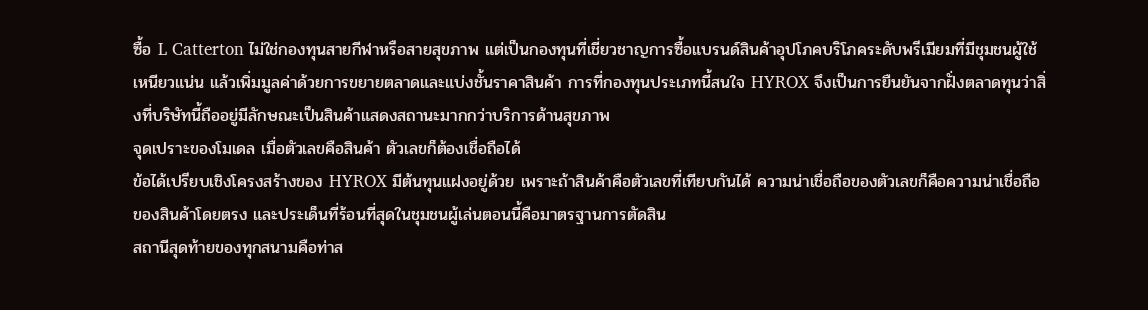ซื้อ L Catterton ไม่ใช่กองทุนสายกีฬาหรือสายสุขภาพ แต่เป็นกองทุนที่เชี่ยวชาญการซื้อแบรนด์สินค้าอุปโภคบริโภคระดับพรีเมียมที่มีชุมชนผู้ใช้เหนียวแน่น แล้วเพิ่มมูลค่าด้วยการขยายตลาดและแบ่งชั้นราคาสินค้า การที่กองทุนประเภทนี้สนใจ HYROX จึงเป็นการยืนยันจากฝั่งตลาดทุนว่าสิ่งที่บริษัทนี้ถืออยู่มีลักษณะเป็นสินค้าแสดงสถานะมากกว่าบริการด้านสุขภาพ
จุดเปราะของโมเดล เมื่อตัวเลขคือสินค้า ตัวเลขก็ต้องเชื่อถือได้
ข้อได้เปรียบเชิงโครงสร้างของ HYROX มีต้นทุนแฝงอยู่ด้วย เพราะถ้าสินค้าคือตัวเลขที่เทียบกันได้ ความน่าเชื่อถือของตัวเลขก็คือความน่าเชื่อถือของสินค้าโดยตรง และประเด็นที่ร้อนที่สุดในชุมชนผู้เล่นตอนนี้คือมาตรฐานการตัดสิน
สถานีสุดท้ายของทุกสนามคือท่าส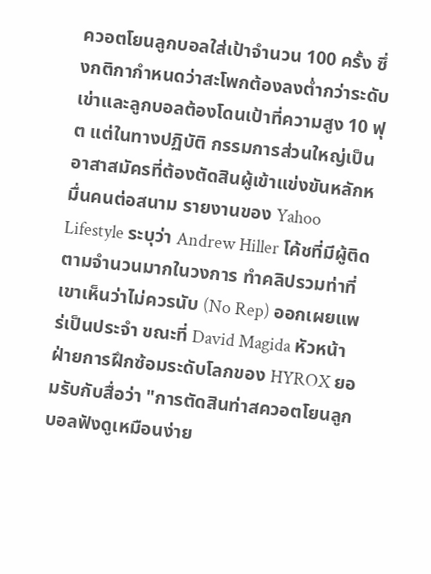ควอตโยนลูกบอลใส่เป้าจำนวน 100 ครั้ง ซึ่งกติกากำหนดว่าสะโพกต้องลงต่ำกว่าระดับเข่าและลูกบอลต้องโดนเป้าที่ความสูง 10 ฟุต แต่ในทางปฏิบัติ กรรมการส่วนใหญ่เป็นอาสาสมัครที่ต้องตัดสินผู้เข้าแข่งขันหลักหมื่นคนต่อสนาม รายงานของ Yahoo Lifestyle ระบุว่า Andrew Hiller โค้ชที่มีผู้ติดตามจำนวนมากในวงการ ทำคลิปรวมท่าที่เขาเห็นว่าไม่ควรนับ (No Rep) ออกเผยแพร่เป็นประจำ ขณะที่ David Magida หัวหน้าฝ่ายการฝึกซ้อมระดับโลกของ HYROX ยอมรับกับสื่อว่า "การตัดสินท่าสควอตโยนลูกบอลฟังดูเหมือนง่าย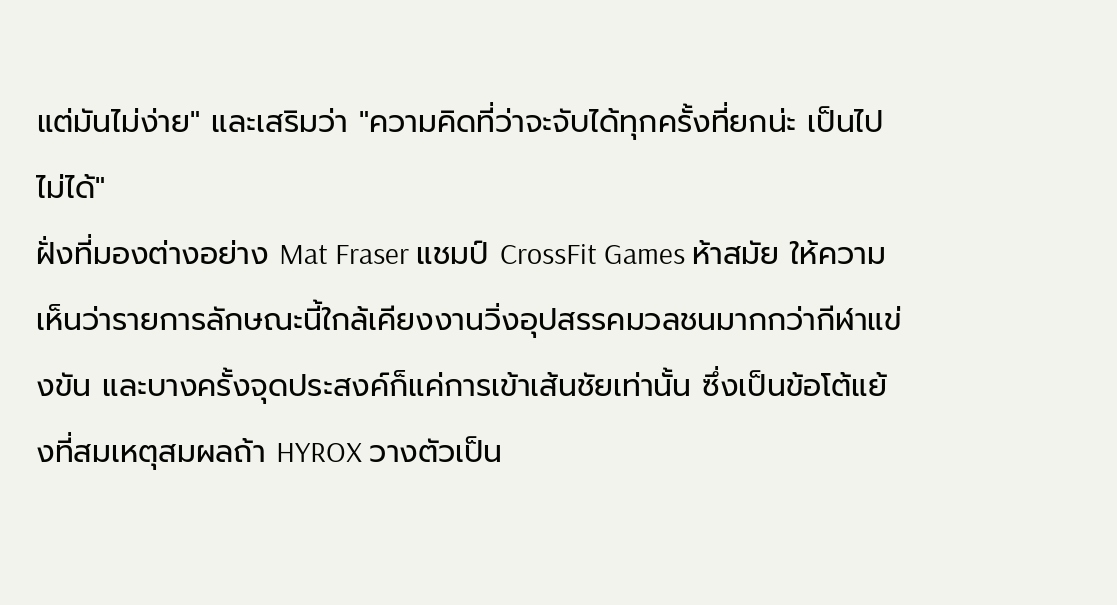แต่มันไม่ง่าย" และเสริมว่า "ความคิดที่ว่าจะจับได้ทุกครั้งที่ยกน่ะ เป็นไปไม่ได้"
ฝั่งที่มองต่างอย่าง Mat Fraser แชมป์ CrossFit Games ห้าสมัย ให้ความเห็นว่ารายการลักษณะนี้ใกล้เคียงงานวิ่งอุปสรรคมวลชนมากกว่ากีฬาแข่งขัน และบางครั้งจุดประสงค์ก็แค่การเข้าเส้นชัยเท่านั้น ซึ่งเป็นข้อโต้แย้งที่สมเหตุสมผลถ้า HYROX วางตัวเป็น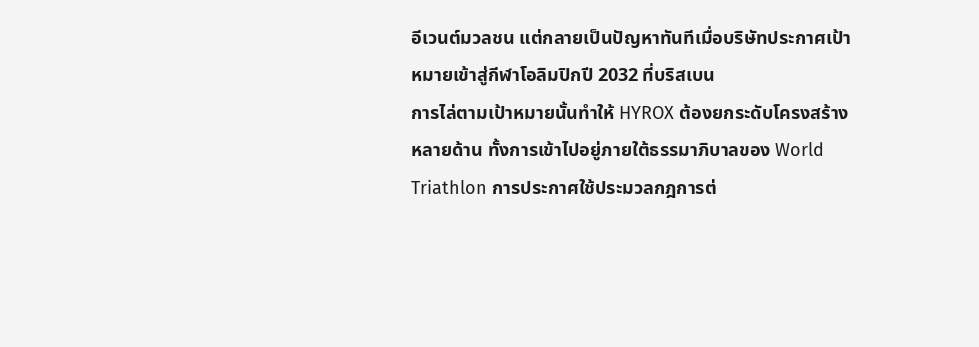อีเวนต์มวลชน แต่กลายเป็นปัญหาทันทีเมื่อบริษัทประกาศเป้าหมายเข้าสู่กีฬาโอลิมปิกปี 2032 ที่บริสเบน
การไล่ตามเป้าหมายนั้นทำให้ HYROX ต้องยกระดับโครงสร้างหลายด้าน ทั้งการเข้าไปอยู่ภายใต้ธรรมาภิบาลของ World Triathlon การประกาศใช้ประมวลกฎการต่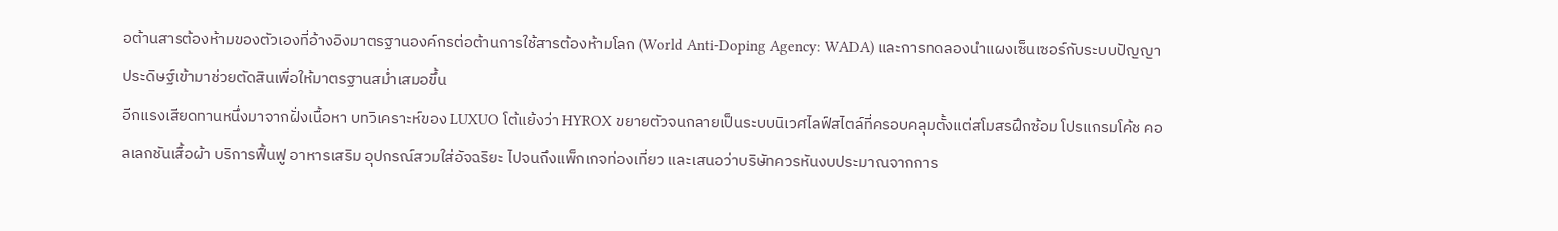อต้านสารต้องห้ามของตัวเองที่อ้างอิงมาตรฐานองค์กรต่อต้านการใช้สารต้องห้ามโลก (World Anti-Doping Agency: WADA) และการทดลองนำแผงเซ็นเซอร์กับระบบปัญญาประดิษฐ์เข้ามาช่วยตัดสินเพื่อให้มาตรฐานสม่ำเสมอขึ้น
อีกแรงเสียดทานหนึ่งมาจากฝั่งเนื้อหา บทวิเคราะห์ของ LUXUO โต้แย้งว่า HYROX ขยายตัวจนกลายเป็นระบบนิเวศไลฟ์สไตล์ที่ครอบคลุมตั้งแต่สโมสรฝึกซ้อม โปรแกรมโค้ช คอลเลกชันเสื้อผ้า บริการฟื้นฟู อาหารเสริม อุปกรณ์สวมใส่อัจฉริยะ ไปจนถึงแพ็กเกจท่องเที่ยว และเสนอว่าบริษัทควรหันงบประมาณจากการ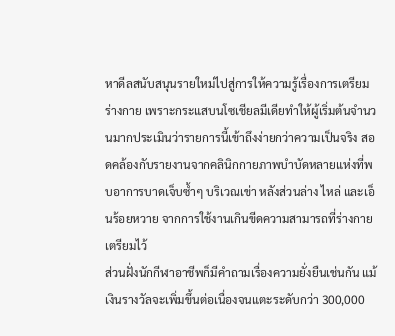หาดีลสนับสนุนรายใหม่ไปสู่การให้ความรู้เรื่องการเตรียมร่างกาย เพราะกระแสบนโซเชียลมีเดียทำให้ผู้เริ่มต้นจำนวนมากประเมินว่ารายการนี้เข้าถึงง่ายกว่าความเป็นจริง สอดคล้องกับรายงานจากคลินิกกายภาพบำบัดหลายแห่งที่พบอาการบาดเจ็บซ้ำๆ บริเวณเข่า หลังส่วนล่าง ไหล่ และเอ็นร้อยหวาย จากการใช้งานเกินขีดความสามารถที่ร่างกายเตรียมไว้
ส่วนฝั่งนักกีฬาอาชีพก็มีคำถามเรื่องความยั่งยืนเช่นกัน แม้เงินรางวัลจะเพิ่มขึ้นต่อเนื่องจนแตะระดับกว่า 300,000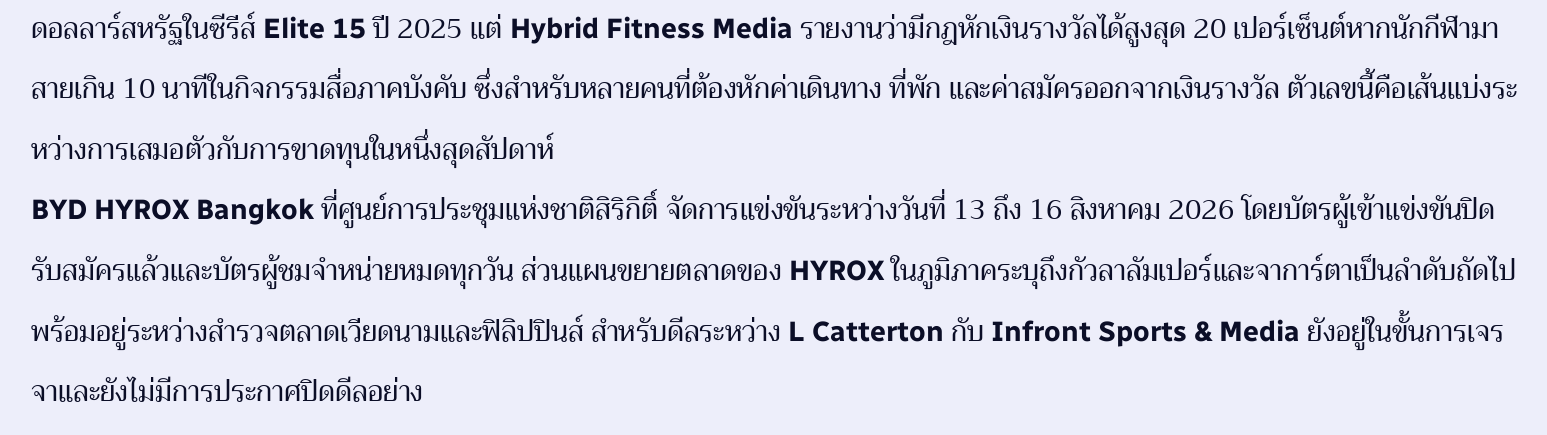ดอลลาร์สหรัฐในซีรีส์ Elite 15 ปี 2025 แต่ Hybrid Fitness Media รายงานว่ามีกฎหักเงินรางวัลได้สูงสุด 20 เปอร์เซ็นต์หากนักกีฬามาสายเกิน 10 นาทีในกิจกรรมสื่อภาคบังคับ ซึ่งสำหรับหลายคนที่ต้องหักค่าเดินทาง ที่พัก และค่าสมัครออกจากเงินรางวัล ตัวเลขนี้คือเส้นแบ่งระหว่างการเสมอตัวกับการขาดทุนในหนึ่งสุดสัปดาห์
BYD HYROX Bangkok ที่ศูนย์การประชุมแห่งชาติสิริกิติ์ จัดการแข่งขันระหว่างวันที่ 13 ถึง 16 สิงหาคม 2026 โดยบัตรผู้เข้าแข่งขันปิดรับสมัครแล้วและบัตรผู้ชมจำหน่ายหมดทุกวัน ส่วนแผนขยายตลาดของ HYROX ในภูมิภาคระบุถึงกัวลาลัมเปอร์และจาการ์ตาเป็นลำดับถัดไป พร้อมอยู่ระหว่างสำรวจตลาดเวียดนามและฟิลิปปินส์ สำหรับดีลระหว่าง L Catterton กับ Infront Sports & Media ยังอยู่ในขั้นการเจรจาและยังไม่มีการประกาศปิดดีลอย่าง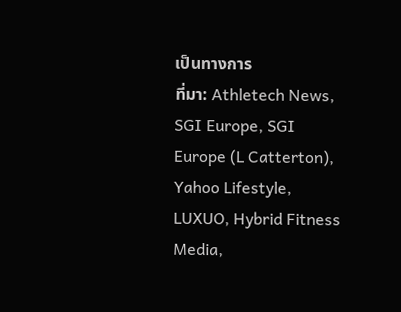เป็นทางการ
ที่มา: Athletech News, SGI Europe, SGI Europe (L Catterton), Yahoo Lifestyle, LUXUO, Hybrid Fitness Media,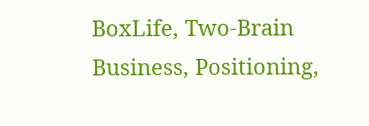BoxLife, Two-Brain Business, Positioning,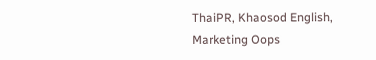ThaiPR, Khaosod English, Marketing Oops